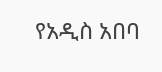የአዲስ አበባ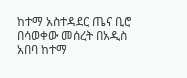ከተማ አስተዳደር ጤና ቢሮ በሳወቀው መሰረት በአዲስ አበባ ከተማ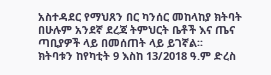አስተዳደር የማህጸን በር ካንሰር መከላከያ ክትባት በሁሉም አንደኛ ደረጃ ትምህርት ቤቶች እና ጤና ጣቢያዎች ላይ በመሰጠት ላይ ይገኛል፡፡
ክትባቱን ከየካቲት 9 እስከ 13/2018 ዓ.ም ድረስ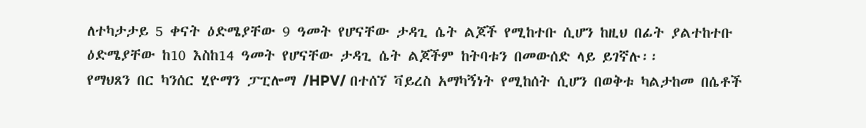ለተካታታይ 5 ቀናት ዕድሜያቸው 9 ዓመት የሆናቸው ታዳጊ ሴት ልጆች የሚከተቡ ሲሆን ከዚህ በፊት ያልተከተቡ ዕድሜያቸው ከ10 እስከ14 ዓመት የሆናቸው ታዳጊ ሴት ልጆችም ከትባቱን በመውሰድ ላይ ይገኛሉ፡፡
የማህጸን በር ካንሰር ሂዮማን ፓፒሎማ /HPV/ በተሰኘ ቫይረስ አማካኝነት የሚከሰት ሲሆን በወቅቱ ካልታከመ በሴቶች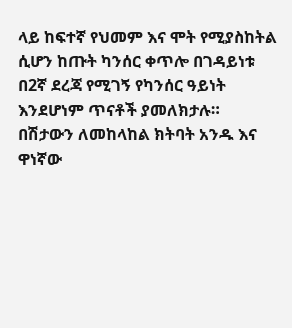ላይ ከፍተኛ የህመም እና ሞት የሚያስከትል ሲሆን ከጡት ካንሰር ቀጥሎ በገዳይነቱ በ2ኛ ደረጃ የሚገኝ የካንሰር ዓይነት እንደሆነም ጥናቶች ያመለክታሉ።
በሽታውን ለመከላከል ክትባት አንዱ እና ዋነኛው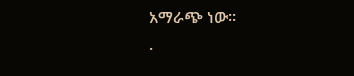አማራጭ ነው፡፡
.